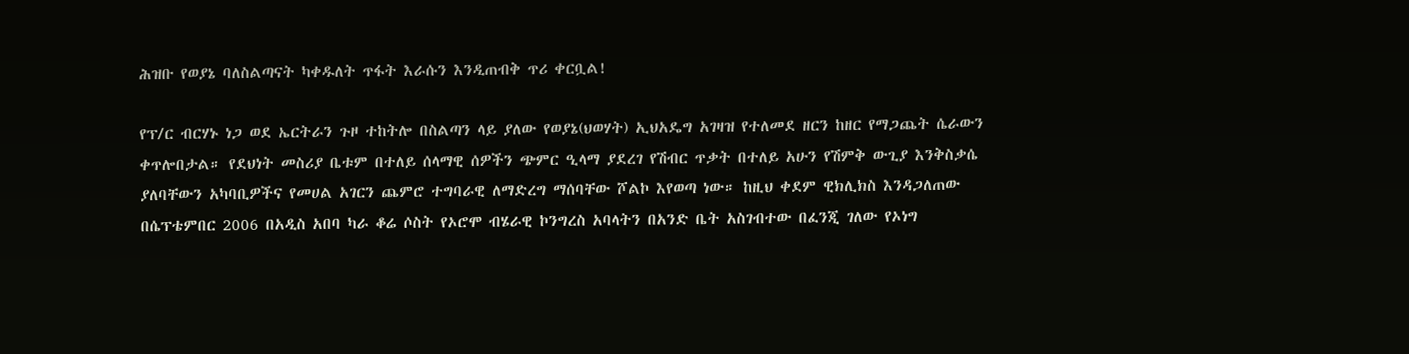ሕዝቡ የወያኔ ባለስልጣናት ካቀዱለት ጥፋት እራሱን እንዲጠብቅ ጥሪ ቀርቧል!

የፕ/ር ብርሃኑ ነጋ ወደ ኤርትራን ጉዞ ተከትሎ በስልጣን ላይ ያለው የወያኔ(ህወሃት) ኢህአዴግ አገዛዝ የተለመደ ዘርን ከዘር የማጋጨት ሴራውን ቀጥሎበታል። የደህነት መስሪያ ቤቱም በተለይ ሰላማዊ ሰዎችን ጭምር ዒላማ ያደረገ የሽብር ጥቃት በተለይ አሁን የሽምቅ ውጊያ እንቅስቃሴ ያለባቸውን አካባቢዎችና የመሀል አገርን ጨምሮ ተግባራዊ ለማድረግ ማሰባቸው ሾልኮ እየወጣ ነው። ከዚህ ቀደም ዊክሊክስ እንዳጋለጠው በሴፕቴምበር 2006 በአዲስ አበባ ካራ ቆሬ ሶስት የኦሮሞ ብሄራዊ ኮንግረስ አባላትን በአንድ ቤት አስገብተው በፈንጂ ገለው የኦነግ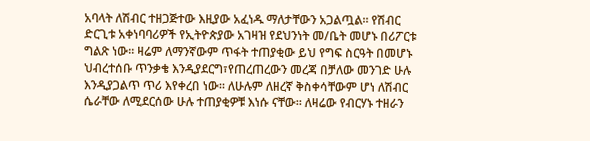አባላት ለሽብር ተዘጋጅተው እዚያው አፈነዱ ማለታቸውን አጋልጧል። የሽብር ድርጊቱ አቀነባባሪዎች የኢትዮጵያው አገዛዝ የደህንነት መ/ቤት መሆኑ በሪፖርቱ ግልጽ ነው። ዛሬም ለማንኛውም ጥፋት ተጠያቂው ይህ የግፍ ስርዓት በመሆኑ ህብረተሰቡ ጥንቃቄ እንዲያደርግ፣የጠረጠረውን መረጃ በቻለው መንገድ ሁሉ እንዲያጋልጥ ጥሪ እየቀረበ ነው። ለሁሉም ለዘረኛ ቅስቀሳቸውም ሆነ ለሽብር ሴራቸው ለሚደርሰው ሁሉ ተጠያቂዎቹ እነሱ ናቸው። ለዛሬው የብርሃኑ ተዘራን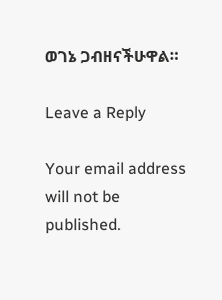ወገኔ ጋብዘናችሁዋል።

Leave a Reply

Your email address will not be published.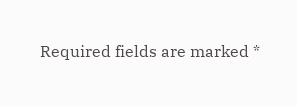Required fields are marked *